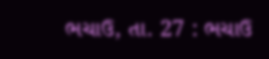ભચાઉ, તા. 27 : ભચાઉ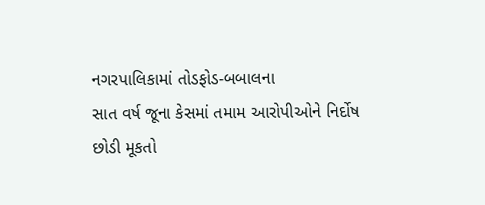નગરપાલિકામાં તોડફોડ-બબાલના
સાત વર્ષ જૂના કેસમાં તમામ આરોપીઓને નિર્દોષ
છોડી મૂકતો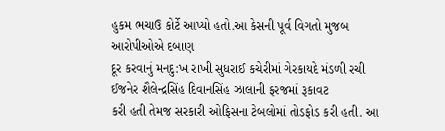હુકમ ભચાઉ કોર્ટે આપ્યો હતો.આ કેસની પૂર્વ વિગતો મુજબ આરોપીઓએ દબાણ
દૂર કરવાનું મનદુ:ખ રાખી સુધરાઈ કચેરીમાં ગેરકાયદે મંડળી રચી ઈજનેર શૈલેન્દ્રસિંહ દિવાનસિંહ ઝાલાની ફરજમાં રૂકાવટ
કરી હતી તેમજ સરકારી ઓફિસના ટેબલોમાં તોડફોડ કરી હતી. આ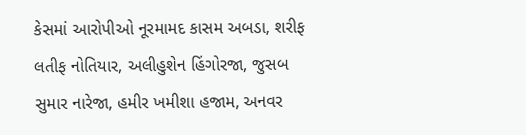કેસમાં આરોપીઓ નૂરમામદ કાસમ અબડા, શરીફ
લતીફ નોતિયાર, અલીહુશેન હિંગોરજા, જુસબ
સુમાર નારેજા, હમીર ખમીશા હજામ, અનવર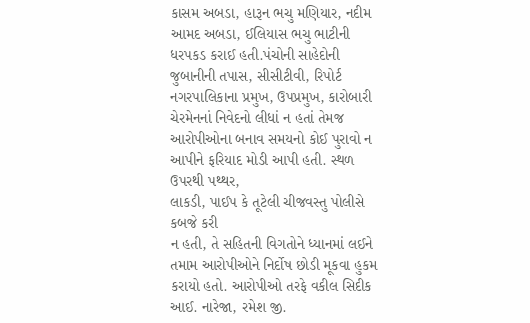કાસમ અબડા, હારૂન ભચુ મણિયાર, નદીમ આમદ અબડા, ઈલિયાસ ભચુ ભાટીની ધરપકડ કરાઈ હતી.પંચોની સાહેદોની જુબાનીની તપાસ, સીસીટીવી, રિપોર્ટ નગરપાલિકાના પ્રમુખ, ઉપપ્રમુખ, કારોબારી ચેરમેનનાં નિવેદનો લીધાં ન હતાં તેમજ
આરોપીઓના બનાવ સમયનો કોઈ પુરાવો ન આપીને ફરિયાદ મોડી આપી હતી. સ્થળ ઉપરથી પથ્થર,
લાકડી, પાઈપ કે તૂટેલી ચીજવસ્તુ પોલીસે કબજે કરી
ન હતી, તે સહિતની વિગતોને ધ્યાનમાં લઈને તમામ આરોપીઓને નિર્દોષ છોડી મૂકવા હુકમ કરાયો હતો. આરોપીઓ તરફે વકીલ સિદીક આઈ. નારેજા, રમેશ જી.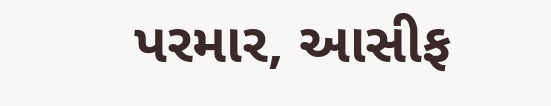પરમાર, આસીફ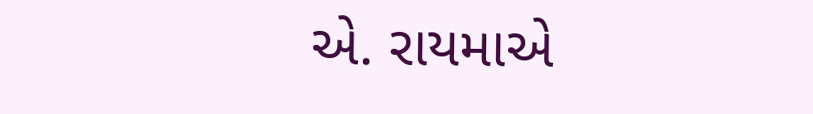એ. રાયમાએ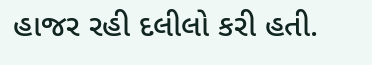હાજર રહી દલીલો કરી હતી.